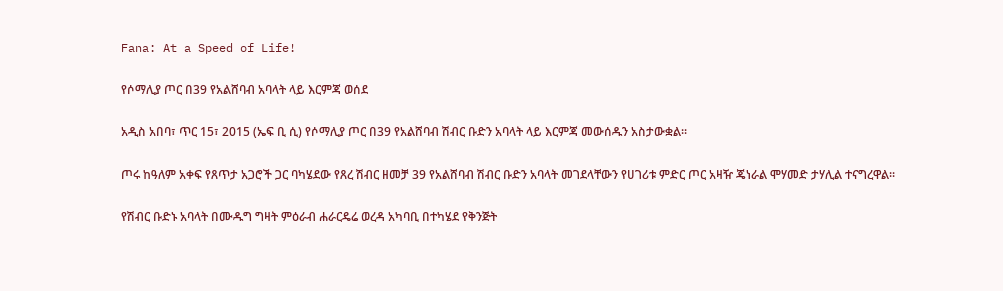Fana: At a Speed of Life!

የሶማሊያ ጦር በ39 የአልሸባብ አባላት ላይ እርምጃ ወሰደ

አዲስ አበባ፣ ጥር 15፣ 2015 (ኤፍ ቢ ሲ) የሶማሊያ ጦር በ39 የአልሸባብ ሽብር ቡድን አባላት ላይ እርምጃ መውሰዱን አስታውቋል፡፡

ጦሩ ከዓለም አቀፍ የጸጥታ አጋሮች ጋር ባካሄደው የጸረ ሽብር ዘመቻ 39 የአልሸባብ ሽብር ቡድን አባላት መገደላቸውን የሀገሪቱ ምድር ጦር አዛዥ ጄነራል ሞሃመድ ታሃሊል ተናግረዋል፡፡

የሽብር ቡድኑ አባላት በሙዱግ ግዛት ምዕራብ ሐራርዴሬ ወረዳ አካባቢ በተካሄደ የቅንጅት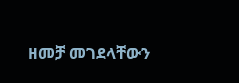ዘመቻ መገደላቸውን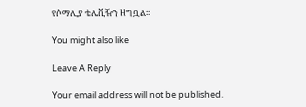የሶማሊያ ቴሌቪዥን ዘግቧል፡፡

You might also like

Leave A Reply

Your email address will not be published.